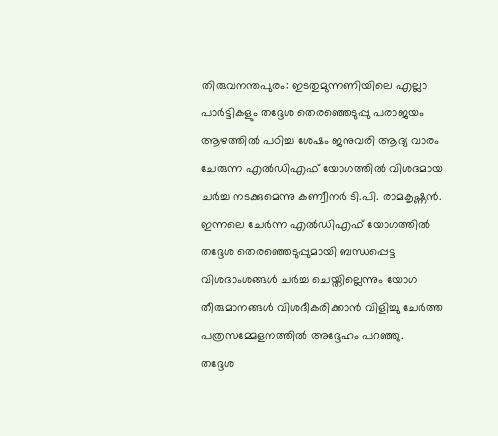തിരുവനന്തപുരം: ഇടതുമുന്നണിയിലെ എല്ലാ പാർട്ടികളും തദ്ദേശ തെരഞ്ഞെടുപ്പു പരാജയം ആഴത്തിൽ പഠിച്ച ശേഷം ജനുവരി ആദ്യ വാരം ചേരുന്ന എൽഡിഎഫ് യോഗത്തിൽ വിശദമായ ചർച്ച നടക്കുമെന്നു കണ്വീനർ ടി.പി. രാമകൃഷ്ണൻ. ഇന്നലെ ചേർന്ന എൽഡിഎഫ് യോഗത്തിൽ തദ്ദേശ തെരഞ്ഞെടുപ്പുമായി ബന്ധപ്പെട്ട വിശദാംശങ്ങൾ ചർച്ച ചെയ്തില്ലെന്നും യോഗ തീരുമാനങ്ങൾ വിശദീകരിക്കാൻ വിളിച്ചു ചേർത്ത പത്രസമ്മേളനത്തിൽ അദ്ദേഹം പറഞ്ഞു.
തദ്ദേശ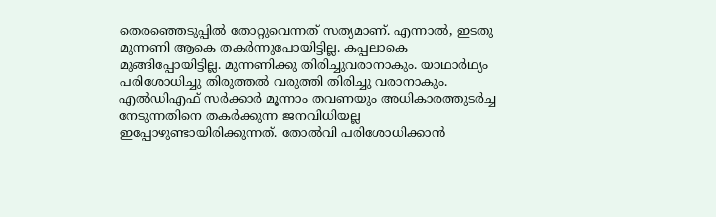തെരഞ്ഞെടുപ്പിൽ തോറ്റുവെന്നത് സത്യമാണ്. എന്നാൽ, ഇടതു മുന്നണി ആകെ തകർന്നുപോയിട്ടില്ല. കപ്പലാകെ മുങ്ങിപ്പോയിട്ടില്ല. മുന്നണിക്കു തിരിച്ചുവരാനാകും. യാഥാർഥ്യം പരിശോധിച്ചു തിരുത്തൽ വരുത്തി തിരിച്ചു വരാനാകും.
എൽഡിഎഫ് സർക്കാർ മൂന്നാം തവണയും അധികാരത്തുടർച്ച നേടുന്നതിനെ തകർക്കുന്ന ജനവിധിയല്ല ഇപ്പോഴുണ്ടായിരിക്കുന്നത്. തോൽവി പരിശോധിക്കാൻ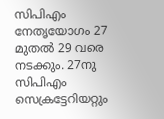സിപിഎം നേതൃയോഗം 27 മുതൽ 29 വരെ നടക്കും. 27നു സിപിഎം സെക്രട്ടേറിയറ്റും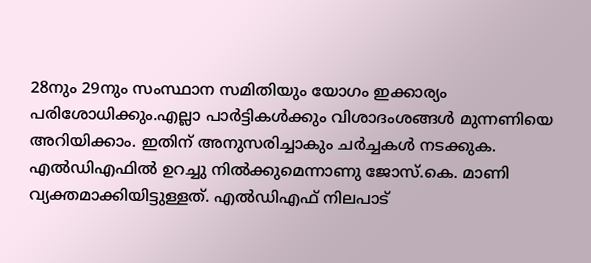28നും 29നും സംസ്ഥാന സമിതിയും യോഗം ഇക്കാര്യം പരിശോധിക്കും.എല്ലാ പാർട്ടികൾക്കും വിശാദംശങ്ങൾ മുന്നണിയെ അറിയിക്കാം. ഇതിന് അനുസരിച്ചാകും ചർച്ചകൾ നടക്കുക.
എൽഡിഎഫിൽ ഉറച്ചു നിൽക്കുമെന്നാണു ജോസ്.കെ. മാണി വ്യക്തമാക്കിയിട്ടുള്ളത്. എൽഡിഎഫ് നിലപാട്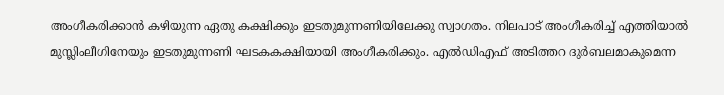അംഗീകരിക്കാൻ കഴിയുന്ന ഏതു കക്ഷിക്കും ഇടതുമുന്നണിയിലേക്കു സ്വാഗതം. നിലപാട് അംഗീകരിച്ച് എത്തിയാൽ മുസ്ലിംലീഗിനേയും ഇടതുമുന്നണി ഘടകകക്ഷിയായി അംഗീകരിക്കും. എൽഡിഎഫ് അടിത്തറ ദുർബലമാകുമെന്ന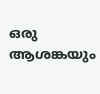ഒരു ആശങ്കയും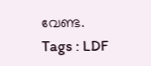വേണ്ട.
Tags : LDF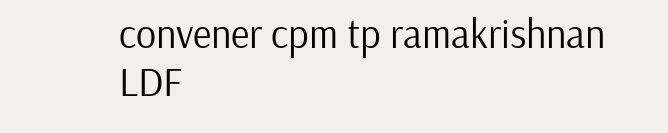convener cpm tp ramakrishnan LDF